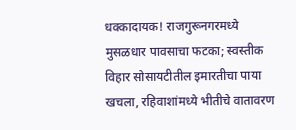धक्कादायक! राजगुरूनगरमध्ये मुसळधार पावसाचा फटका; स्वस्तीक विहार सोसायटीतील इमारतीचा पाया खचला, रहिवाशांमध्ये भीतीचे वातावरण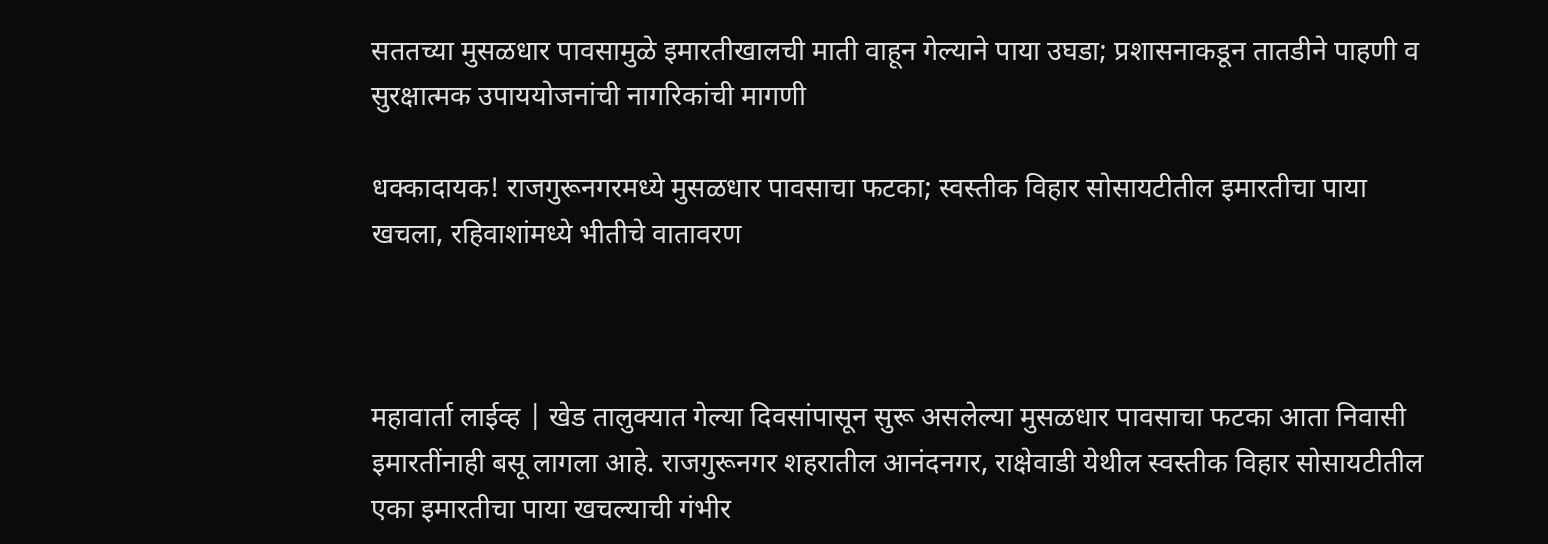सततच्या मुसळधार पावसामुळे इमारतीखालची माती वाहून गेल्याने पाया उघडा; प्रशासनाकडून तातडीने पाहणी व सुरक्षात्मक उपाययोजनांची नागरिकांची मागणी

धक्कादायक! राजगुरूनगरमध्ये मुसळधार पावसाचा फटका; स्वस्तीक विहार सोसायटीतील इमारतीचा पाया खचला, रहिवाशांमध्ये भीतीचे वातावरण



महावार्ता लाईव्ह | खेड तालुक्यात गेल्या दिवसांपासून सुरू असलेल्या मुसळधार पावसाचा फटका आता निवासी इमारतींनाही बसू लागला आहे. राजगुरूनगर शहरातील आनंदनगर, राक्षेवाडी येथील स्वस्तीक विहार सोसायटीतील एका इमारतीचा पाया खचल्याची गंभीर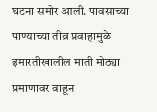घटना समोर आली. पावसाच्या पाण्याच्या तीव्र प्रवाहामुळे इमारतीखालील माती मोठ्या प्रमाणावर वाहून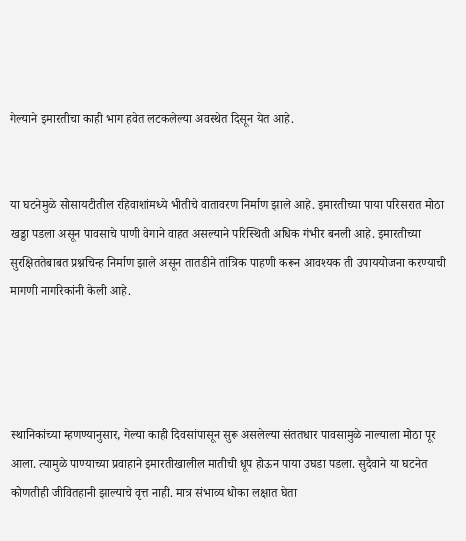गेल्याने इमारतीचा काही भाग हवेत लटकलेल्या अवस्थेत दिसून येत आहे.


या घटनेमुळे सोसायटीतील रहिवाशांमध्ये भीतीचे वातावरण निर्माण झाले आहे. इमारतीच्या पाया परिसरात मोठा खड्डा पडला असून पावसाचे पाणी वेगाने वाहत असल्याने परिस्थिती अधिक गंभीर बनली आहे. इमारतीच्या सुरक्षिततेबाबत प्रश्नचिन्ह निर्माण झाले असून तातडीने तांत्रिक पाहणी करून आवश्यक ती उपाययोजना करण्याची मागणी नागरिकांनी केली आहे.




स्थानिकांच्या म्हणण्यानुसार, गेल्या काही दिवसांपासून सुरू असलेल्या संततधार पावसामुळे नाल्याला मोठा पूर आला. त्यामुळे पाण्याच्या प्रवाहाने इमारतीखालील मातीची धूप होऊन पाया उघडा पडला. सुदैवाने या घटनेत कोणतीही जीवितहानी झाल्याचे वृत्त नाही. मात्र संभाव्य धोका लक्षात घेता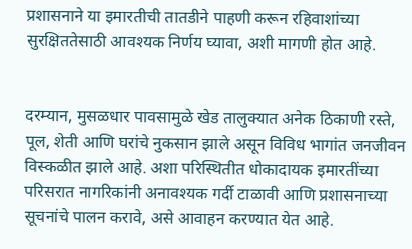प्रशासनाने या इमारतीची तातडीने पाहणी करून रहिवाशांच्या सुरक्षिततेसाठी आवश्यक निर्णय घ्यावा, अशी मागणी होत आहे.


दरम्यान, मुसळधार पावसामुळे खेड तालुक्यात अनेक ठिकाणी रस्ते, पूल, शेती आणि घरांचे नुकसान झाले असून विविध भागांत जनजीवन विस्कळीत झाले आहे. अशा परिस्थितीत धोकादायक इमारतींच्या परिसरात नागरिकांनी अनावश्यक गर्दी टाळावी आणि प्रशासनाच्या सूचनांचे पालन करावे, असे आवाहन करण्यात येत आहे.